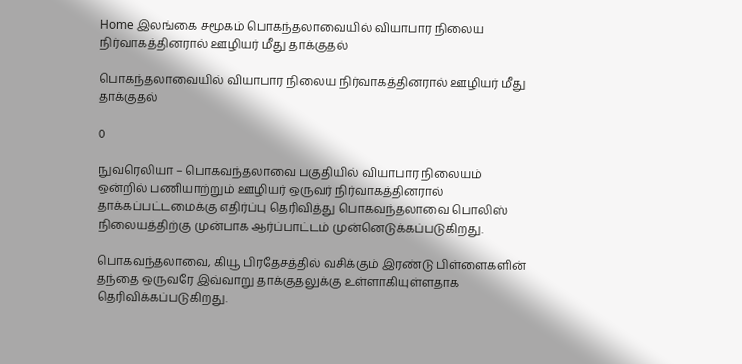Home இலங்கை சமூகம் பொகந்தலாவையில் வியாபார நிலைய நிர்வாகத்தினரால் ஊழியர் மீது தாக்குதல்

பொகந்தலாவையில் வியாபார நிலைய நிர்வாகத்தினரால் ஊழியர் மீது தாக்குதல்

0

நுவரெலியா – பொகவந்தலாவை பகுதியில் வியாபார நிலையம் ஒன்றில் பணியாற்றும் ஊழியர் ஒருவர் நிர்வாகத்தினரால் தாக்கப்பட்டமைக்கு எதிர்ப்பு தெரிவித்து பொகவந்தலாவை பொலிஸ் நிலையத்திற்கு முன்பாக ஆர்ப்பாட்டம் முன்னெடுக்கப்படுகிறது.

பொகவந்தலாவை, கியூ பிரதேசத்தில் வசிக்கும் இரண்டு பிள்ளைகளின் தந்தை ஒருவரே இவ்வாறு தாக்குதலுக்கு உள்ளாகியுள்ளதாக தெரிவிக்கப்படுகிறது.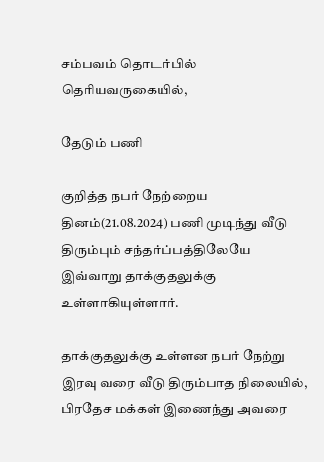சம்பவம் தொடர்பில் தெரியவருகையில்,

தேடும் பணி

குறித்த நபர் நேற்றைய தினம்(21.08.2024) பணி முடிந்து வீடு திரும்பும் சந்தர்ப்பத்திலேயே இவ்வாறு தாக்குதலுக்கு உள்ளாகியுள்ளார்.

தாக்குதலுக்கு உள்ளன நபர் நேற்று இரவு வரை வீடு திரும்பாத நிலையில், பிரதேச மக்கள் இணைந்து அவரை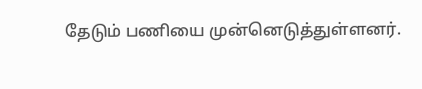தேடும் பணியை முன்னெடுத்துள்ளனர்.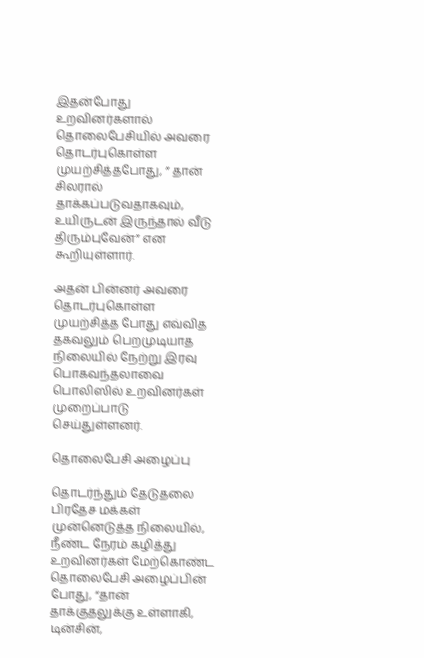இதன்போது உறவினர்களால் தொலைபேசியில் அவரை தொடர்புகொள்ள முயற்சித்தபோது, ” தான் சிலரால் தாக்கப்படுவதாகவும், உயிருடன் இருந்தால் வீடு திரும்புவேன்” என கூறியுள்ளார்.

அதன் பின்னர் அவரை தொடர்புகொள்ள முயற்சித்த போது எவ்வித தகவலும் பெறமுடியாத நிலையில் நேற்று இரவு பொகவந்தலாவை பொலிஸில் உறவினர்கள் முறைப்பாடு செய்துள்ளனர்.

தொலைபேசி அழைப்பு

தொடர்ந்தும் தேடுதலை பிரதேச மக்கள் முன்னெடுத்த நிலையில், நீண்ட நேரம் கழித்து உறவினர்கள் மேற்கொண்ட தொலைபேசி அழைப்பின் போது, “தான் தாக்குதலுக்கு உள்ளாகி, டின்சின்,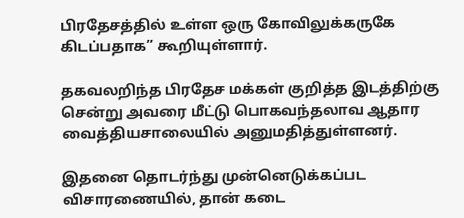பிரதேசத்தில் உள்ள ஒரு கோவிலுக்கருகே கிடப்பதாக” கூறியுள்ளார்.

தகவலறிந்த பிரதேச மக்கள் குறித்த இடத்திற்கு சென்று அவரை மீட்டு பொகவந்தலாவ ஆதார வைத்தியசாலையில் அனுமதித்துள்ளனர்.

இதனை தொடர்ந்து முன்னெடுக்கப்பட விசாரணையில், தான் கடை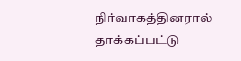நிர்வாகத்தினரால் தாக்கப்பட்டு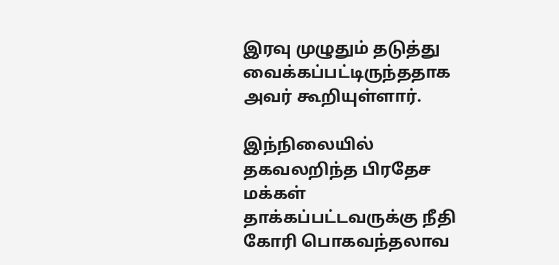இரவு முழுதும் தடுத்து வைக்கப்பட்டிருந்ததாக அவர் கூறியுள்ளார்.

இந்நிலையில் தகவலறிந்த பிரதேச மக்கள் தாக்கப்பட்டவருக்கு நீதி கோரி பொகவந்தலாவ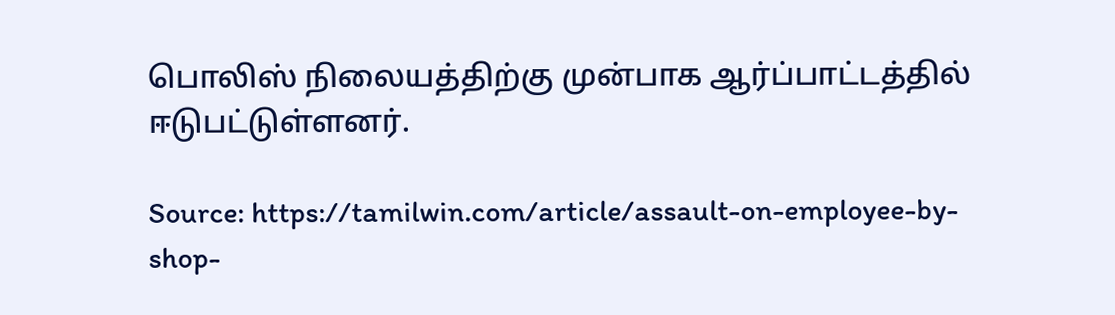பொலிஸ் நிலையத்திற்கு முன்பாக ஆர்ப்பாட்டத்தில் ஈடுபட்டுள்ளனர்.

Source: https://tamilwin.com/article/assault-on-employee-by-shop-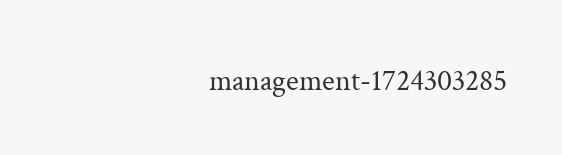management-1724303285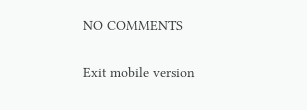NO COMMENTS

Exit mobile version